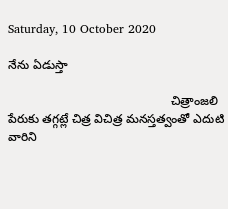Saturday, 10 October 2020

నేను ఏడుస్తా

                                                చిత్రాంజలి పేరుకు తగ్గట్లే చిత్ర విచిత్ర మనస్తత్వంతో ఎదుటి వారిని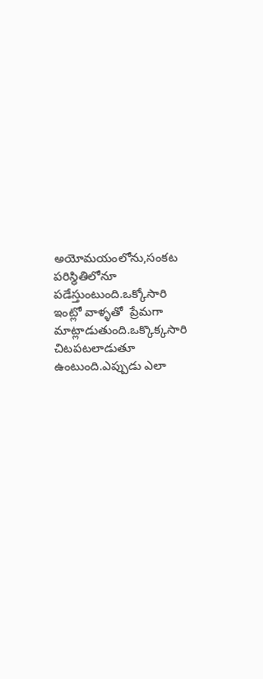అయోమయంలోను,సంకట పరిస్థితిలోనూ పడేస్తుంటుంది.ఒక్కోసారి ఇంట్లో వాళ్ళతో  ప్రేమగా మాట్లాడుతుంది.ఒక్కొక్కసారి చిటపటలాడుతూ ఉంటుంది.ఎప్పుడు ఎలా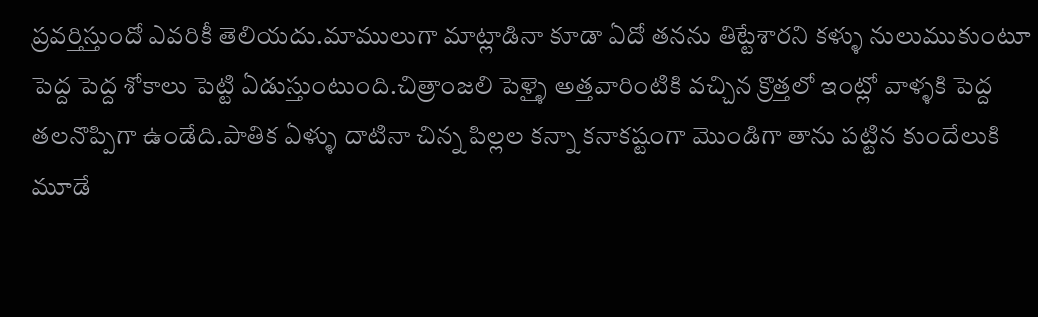ప్రవర్తిస్తుందో ఎవరికీ తెలియదు.మాములుగా మాట్లాడినా కూడా ఏదో తనను తిట్టేశారని కళ్ళు నులుముకుంటూ పెద్ద పెద్ద శోకాలు పెట్టి ఏడుస్తుంటుంది.చిత్రాంజలి పెళ్ళై అత్తవారింటికి వచ్చిన క్రొత్తలో ఇంట్లో వాళ్ళకి పెద్ద తలనొప్పిగా ఉండేది.పాతిక ఏళ్ళు దాటినా చిన్న పిల్లల కన్నా కనాకష్టంగా మొండిగా తాను పట్టిన కుందేలుకి మూడే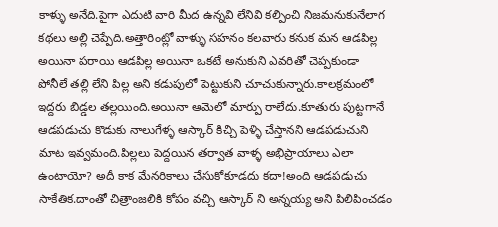కాళ్ళు అనేది.పైగా ఎదుటి వారి మీద ఉన్నవి లేనివి కల్పించి నిజమనుకునేలాగ కథలు అల్లి చెప్పేది.అత్తారింట్లో వాళ్ళు సహనం కలవారు కనుక మన ఆడపిల్ల అయినా పరాయి ఆడపిల్ల అయినా ఒకటే అనుకుని ఎవరితో చెప్పకుండా  పోనీలే తల్లి లేని పిల్ల అని కడుపులో పెట్టుకుని చూచుకున్నారు.కాలక్రమంలో ఇద్దరు బిడ్డల తల్లయింది.అయినా ఆమెలో మార్పు రాలేదు.కూతురు పుట్టగానే ఆడపడుచు కొడుకు నాలుగేళ్ళ ఆస్కార్ కిచ్చి పెళ్ళి చేస్తానని ఆడపడుచుని మాట ఇవ్వమంది.పిల్లలు పెద్దయిన తర్వాత వాళ్ళ అభిప్రాయాలు ఎలా ఉంటాయో? అదీ కాక మేనరికాలు చేసుకోకూడదు కదా!అంది ఆడపడుచు సాకేతిక.దాంతో చిత్రాంజలికి కోపం వచ్చి ఆస్కార్ ని అన్నయ్య అని పిలిపించడం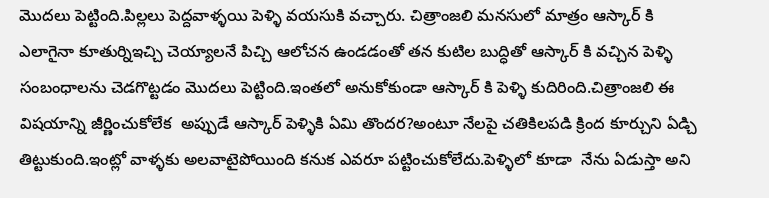మొదలు పెట్టింది.పిల్లలు పెద్దవాళ్ళయి పెళ్ళి వయసుకి వచ్చారు. చిత్రాంజలి మనసులో మాత్రం ఆస్కార్ కి ఎలాగైనా కూతుర్నిఇచ్చి చెయ్యాలనే పిచ్చి ఆలోచన ఉండడంతో తన కుటిల బుద్ధితో ఆస్కార్ కి వచ్చిన పెళ్ళి సంబంధాలను చెడగొట్టడం మొదలు పెట్టింది.ఇంతలో అనుకోకుండా ఆస్కార్ కి పెళ్ళి కుదిరింది.చిత్రాంజలి ఈ విషయాన్ని జీర్ణించుకోలేక  అప్పుడే ఆస్కార్ పెళ్ళికి ఏమి తొందర?అంటూ నేలపై చతికిలపడి క్రింద కూర్చుని ఏడ్చి తిట్టుకుంది.ఇంట్లో వాళ్ళకు అలవాటైపోయింది కనుక ఎవరూ పట్టించుకోలేదు.పెళ్ళిలో కూడా  నేను ఏడుస్తా అని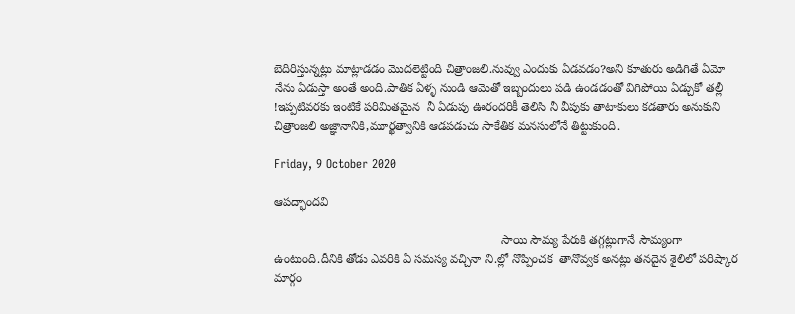బెదిరిస్తున్నట్లు మాట్లాడడం మొదలెట్టింది చిత్రాంజలి.నువ్వు ఎందుకు ఏడవడం?అని కూతురు అడిగితే ఏమో నేను ఏడుస్తా అంతే అంది.పాతిక ఏళ్ళ నుండి ఆమెతో ఇబ్బందులు పడి ఉండడంతో విగిపోయి ఏడ్చుకో తల్లీ !ఇప్పటివరకు ఇంటికే పరిమితమైన  నీ ఏడుపు ఊరందరికీ తెలిసి నీ వీపుకు తాటాకులు కడతారు అనుకుని చిత్రాంజలి అజ్ఞానానికి,మూర్ఖత్వానికి ఆడపడుచు సాకేతిక మనసులోనే తిట్టుకుంది.

Friday, 9 October 2020

ఆపద్భాందవి

                                                                   సాయి సౌమ్య పేరుకి తగ్గట్లుగానే సౌమ్యంగా ఉంటుంది.దీనికి తోడు ఎవరికి ఏ సమస్య వచ్చినా ని.ల్లో నొప్పించక  తానొవ్వక అనట్లు తనదైన శైలిలో పరిష్కార మార్గం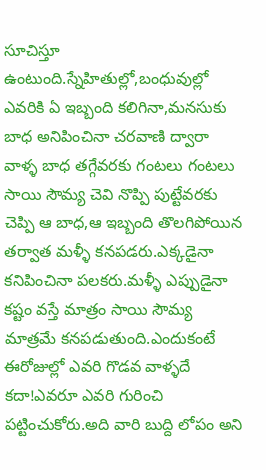సూచిస్తూ ఉంటుంది.స్నేహితుల్లో,బంధువుల్లో ఎవరికి ఏ ఇబ్బంది కలిగినా,మనసుకు బాధ అనిపించినా చరవాణి ద్వారా వాళ్ళ బాధ తగ్గేవరకు గంటలు గంటలు సాయి సౌమ్య చెవి నొప్పి పుట్టేవరకు చెప్పి ఆ బాధ,ఆ ఇబ్బంది తొలగిపోయిన తర్వాత మళ్ళీ కనపడరు.ఎక్కడైనా కనిపించినా పలకరు.మళ్ళీ ఎప్పుడైనా కష్టం వస్తే మాత్రం సాయి సౌమ్య మాత్రమే కనపడుతుంది.ఎందుకంటే ఈరోజుల్లో ఎవరి గొడవ వాళ్ళదే కదా!ఎవరూ ఎవరి గురించి పట్టించుకోరు.అది వారి బుద్ది లోపం అని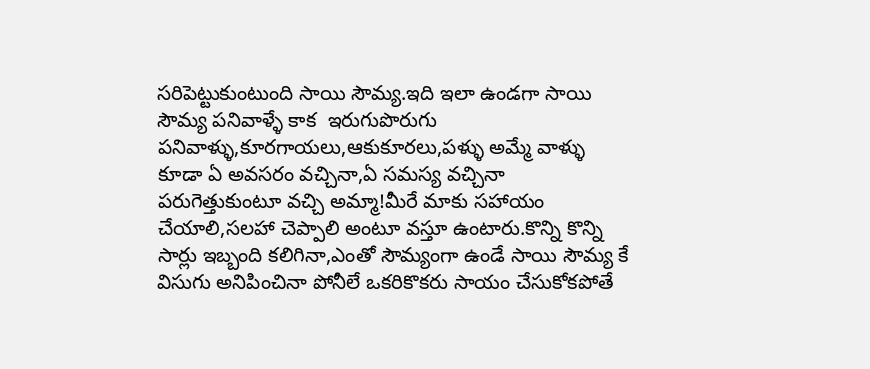సరిపెట్టుకుంటుంది సాయి సౌమ్య.ఇది ఇలా ఉండగా సాయి సౌమ్య పనివాళ్ళే కాక  ఇరుగుపొరుగు పనివాళ్ళు,కూరగాయలు,ఆకుకూరలు,పళ్ళు అమ్మే వాళ్ళు కూడా ఏ అవసరం వచ్చినా,ఏ సమస్య వచ్చినా పరుగెత్తుకుంటూ వచ్చి అమ్మా!మీరే మాకు సహాయం  చేయాలి,సలహా చెప్పాలి అంటూ వస్తూ ఉంటారు.కొన్ని కొన్ని సార్లు ఇబ్బంది కలిగినా,ఎంతో సౌమ్యంగా ఉండే సాయి సౌమ్య కే విసుగు అనిపించినా పోనీలే ఒకరికొకరు సాయం చేసుకోకపోతే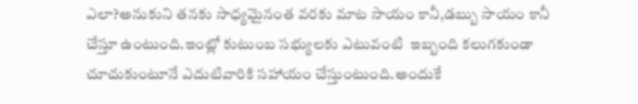ఎలా?అనుకుని తనకు సాధ్యమైనంత వరకు మాట సాయం కానీ,డబ్బు సాయం కానీ చేస్తూ ఉంటుంది.ఇంట్లో కుటుంబ సభ్యులకు ఎటువంటి  ఇబ్బంది కలుగకుండా చూచుకుంటూనే ఎదుటివారికి సహాయం చేస్తుంటుంది.అందుకే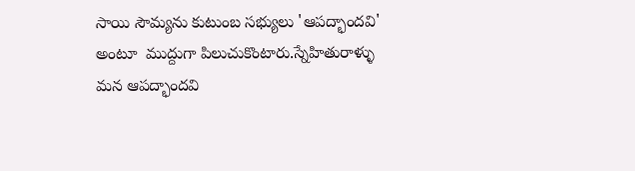సాయి సౌమ్యను కుటుంబ సభ్యులు 'ఆపద్భాందవి' అంటూ  ముద్దుగా పిలుచుకొంటారు.స్నేహితురాళ్ళు  మన ఆపద్భాందవి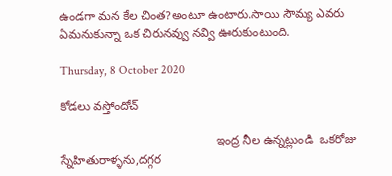ఉండగా మన కేల చింత?అంటూ ఉంటారు.సాయి సౌమ్య ఎవరు ఏమనుకున్నా ఒక చిరునవ్వు నవ్వి ఊరుకుంటుంది.

Thursday, 8 October 2020

కోడలు వస్తోందోచ్

                                              ఇంద్ర నీల ఉన్నట్లుండి  ఒకరోజు స్నేహితురాళ్ళను,దగ్గర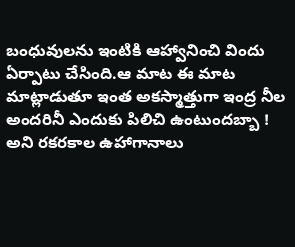బంధువులను ఇంటికి ఆహ్వానించి విందు ఏర్పాటు చేసింది.ఆ మాట ఈ మాట మాట్లాడుతూ ఇంత అకస్మాత్తుగా ఇంద్ర నీల అందరినీ ఎందుకు పిలిచి ఉంటుందబ్బా ! అని రకరకాల ఉహాగానాలు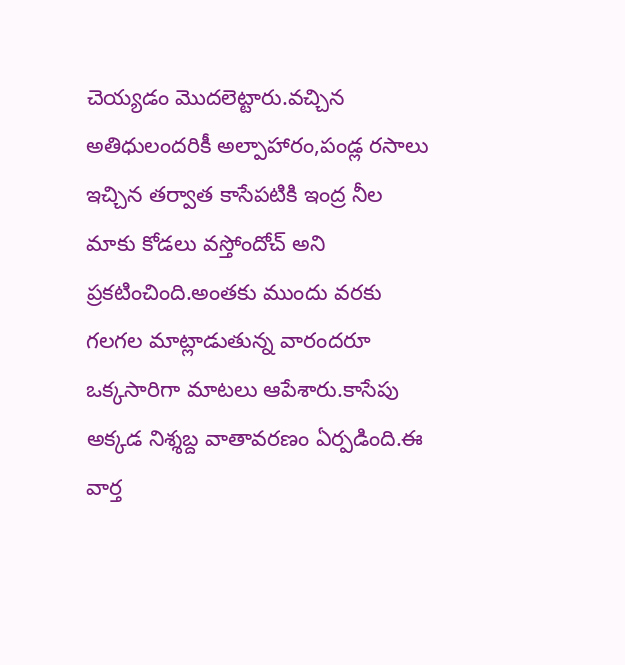చెయ్యడం మొదలెట్టారు.వచ్చిన అతిధులందరికీ అల్పాహారం,పండ్ల రసాలు ఇచ్చిన తర్వాత కాసేపటికి ఇంద్ర నీల మాకు కోడలు వస్తోందోచ్ అని ప్రకటించింది.అంతకు ముందు వరకు గలగల మాట్లాడుతున్న వారందరూ ఒక్కసారిగా మాటలు ఆపేశారు.కాసేపు అక్కడ నిశ్శబ్ద వాతావరణం ఏర్పడింది.ఈ వార్త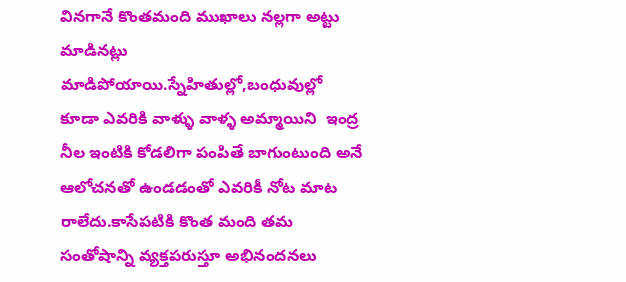వినగానే కొంతమంది ముఖాలు నల్లగా అట్టు మాడినట్లు మాడిపోయాయి.స్నేహితుల్లో,బంధువుల్లో కూడా ఎవరికి వాళ్ళు వాళ్ళ అమ్మాయిని  ఇంద్ర నీల ఇంటికి కోడలిగా పంపితే బాగుంటుంది అనే  ఆలోచనతో ఉండడంతో ఎవరికీ నోట మాట రాలేదు.కాసేపటికి కొంత మంది తమ సంతోషాన్ని వ్యక్తపరుస్తూ అభినందనలు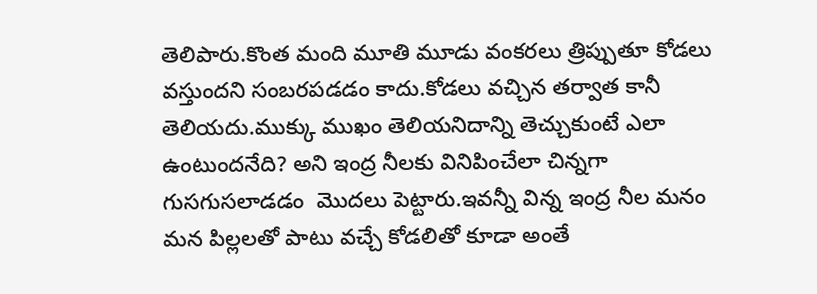తెలిపారు.కొంత మంది మూతి మూడు వంకరలు త్రిప్పుతూ కోడలు వస్తుందని సంబరపడడం కాదు.కోడలు వచ్చిన తర్వాత కానీ తెలియదు.ముక్కు ముఖం తెలియనిదాన్ని తెచ్చుకుంటే ఎలా ఉంటుందనేది? అని ఇంద్ర నీలకు వినిపించేలా చిన్నగా  గుసగుసలాడడం  మొదలు పెట్టారు.ఇవన్నీ విన్న ఇంద్ర నీల మనం మన పిల్లలతో పాటు వచ్చే కోడలితో కూడా అంతే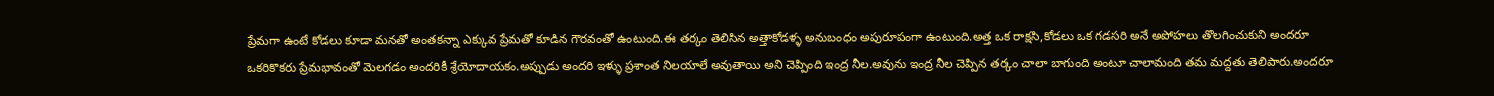ప్రేమగా ఉంటే కోడలు కూడా మనతో అంతకన్నా ఎక్కువ ప్రేమతో కూడిన గౌరవంతో ఉంటుంది.ఈ తర్కం తెలిసిన అత్తాకోడళ్ళ అనుబంధం అపురూపంగా ఉంటుంది.అత్త ఒక రాక్షసి,కోడలు ఒక గడసరి అనే అపోహలు తొలగించుకుని అందరూ ఒకరికొకరు ప్రేమభావంతో మెలగడం అందరికీ శ్రేయోదాయకం.అప్పుడు అందరి ఇళ్ళు ప్రశాంత నిలయాలే అవుతాయి అని చెప్పింది ఇంద్ర నీల.అవును ఇంద్ర నీల చెప్పిన తర్కం చాలా బాగుంది అంటూ చాలామంది తమ మద్దతు తెలిపారు.అందరూ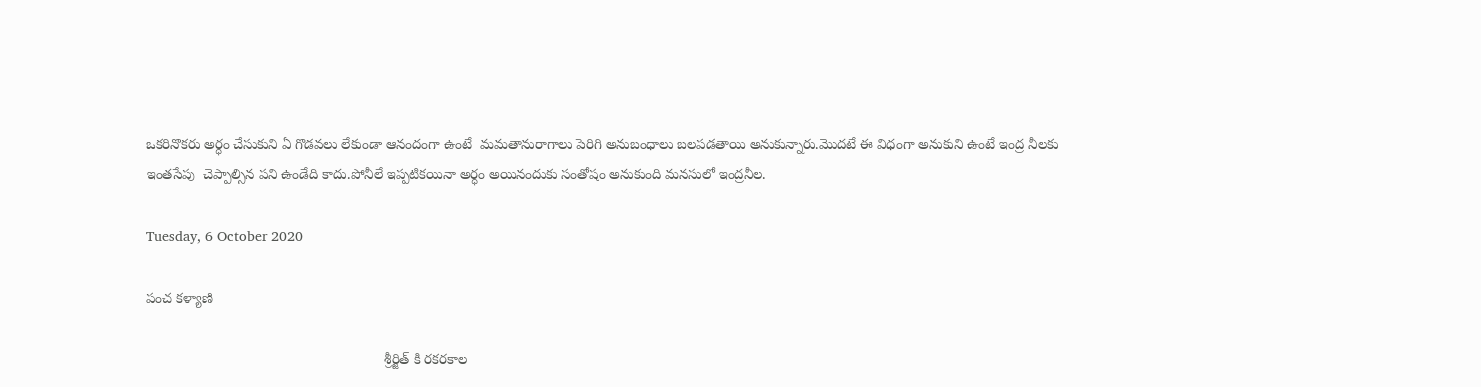ఒకరినొకరు అర్ధం చేసుకుని ఏ గొడవలు లేకుండా ఆనందంగా ఉంటే  మమతానురాగాలు పెరిగి అనుబంధాలు బలపడతాయి అనుకున్నారు.మొదటే ఈ విధంగా అనుకుని ఉంటే ఇంద్ర నీలకు ఇంతసేపు  చెప్పాల్సిన పని ఉండేది కాదు.పోనీలే ఇప్పటికయినా అర్ధం అయినందుకు సంతోషం అనుకుంది మనసులో ఇంద్రనీల.

Tuesday, 6 October 2020

పంచ కళ్యాణి

                                                            శ్రీర్జిత్ కి రకరకాల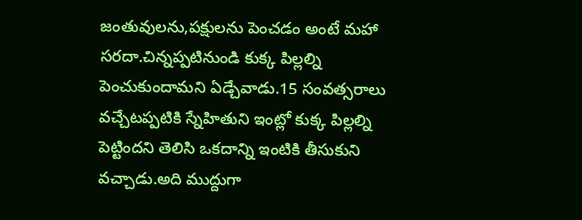జంతువులను,పక్షులను పెంచడం అంటే మహా సరదా.చిన్నప్పటినుండి కుక్క పిల్లల్ని పెంచుకుందామని ఏడ్చేవాడు.15 సంవత్సరాలు వచ్చేటప్పటికి స్నేహితుని ఇంట్లో కుక్క పిల్లల్ని పెట్టిందని తెలిసి ఒకదాన్ని ఇంటికి తీసుకుని వచ్చాడు.అది ముద్దుగా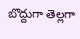బొద్దుగా తెల్లగా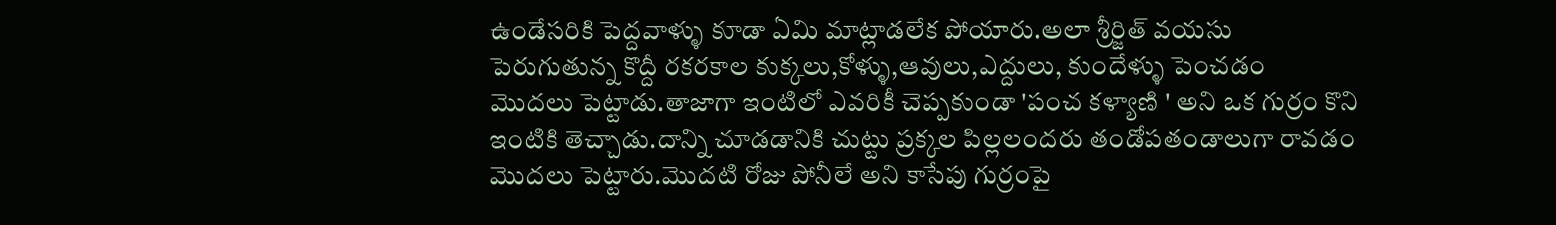ఉండేసరికి పెద్దవాళ్ళు కూడా ఏమి మాట్లాడలేక పోయారు.అలా శ్రీర్జిత్ వయసు పెరుగుతున్న కొద్దీ రకరకాల కుక్కలు,కోళ్ళు,ఆవులు,ఎద్దులు, కుందేళ్ళు పెంచడం  మొదలు పెట్టాడు.తాజాగా ఇంటిలో ఎవరికీ చెప్పకుండా 'పంచ కళ్యాణి ' అని ఒక గుర్రం కొని ఇంటికి తెచ్చాడు.దాన్ని చూడడానికి చుట్టు ప్రక్కల పిల్లలందరు తండోపతండాలుగా రావడం మొదలు పెట్టారు.మొదటి రోజు పోనీలే అని కాసేపు గుర్రంపై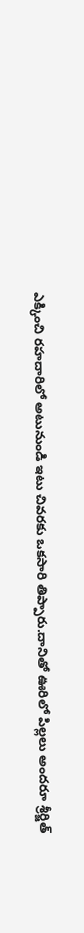ఎక్కించి రహదారిలో అటునుండి ఇటు చివరకు ఒకసారి తిప్పారు.దానితో ఊరిలో పిల్లలు అందరూ శ్రీర్జిత్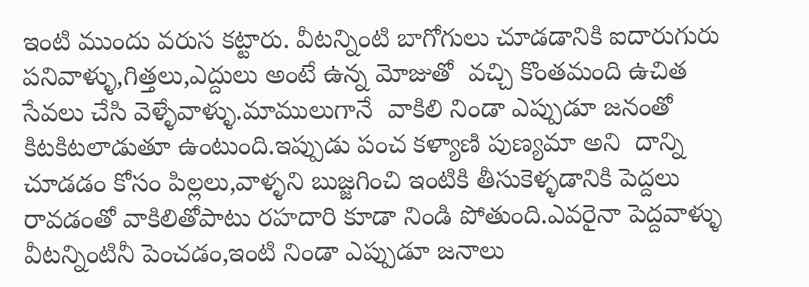ఇంటి ముందు వరుస కట్టారు. వీటన్నింటి బాగోగులు చూడడానికి ఐదారుగురు పనివాళ్ళు,గిత్తలు,ఎద్దులు అంటే ఉన్న మోజుతో  వచ్చి కొంతమంది ఉచిత సేవలు చేసి వెళ్ళేవాళ్ళు.మాములుగానే  వాకిలి నిండా ఎప్పుడూ జనంతో  కిటకిటలాడుతూ ఉంటుంది.ఇప్పుడు పంచ కళ్యాణి పుణ్యమా అని  దాన్ని చూడడం కోసం పిల్లలు,వాళ్ళని బుజ్జగించి ఇంటికి తీసుకెళ్ళడానికి పెద్దలు రావడంతో వాకిలితోపాటు రహదారి కూడా నిండి పోతుంది.ఎవరైనా పెద్దవాళ్ళు వీటన్నింటినీ పెంచడం,ఇంటి నిండా ఎప్పుడూ జనాలు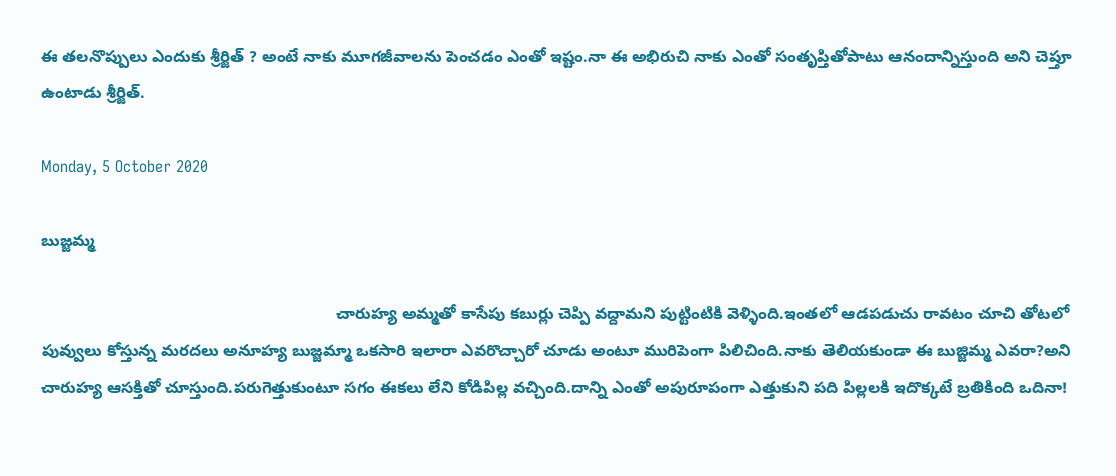ఈ తలనొప్పులు ఎందుకు శ్రీర్జిత్ ? అంటే నాకు మూగజీవాలను పెంచడం ఎంతో ఇష్టం.నా ఈ అభిరుచి నాకు ఎంతో సంతృప్తితోపాటు ఆనందాన్నిస్తుంది అని చెప్తూ ఉంటాడు శ్రీర్జిత్.

Monday, 5 October 2020

బుజ్జమ్మ

                                                                 చారుహ్య అమ్మతో కాసేపు కబుర్లు చెప్పి వద్దామని పుట్టింటికి వెళ్ళింది.ఇంతలో ఆడపడుచు రావటం చూచి తోటలో పువ్వులు కోస్తున్న మరదలు అనూహ్య బుజ్జమ్మా ఒకసారి ఇలారా ఎవరొచ్చారో చూడు అంటూ మురిపెంగా పిలిచింది.నాకు తెలియకుండా ఈ బుజ్జిమ్మ ఎవరా?అని చారుహ్య ఆసక్తితో చూస్తుంది.పరుగెత్తుకుంటూ సగం ఈకలు లేని కోడిపిల్ల వచ్చింది.దాన్ని ఎంతో అపురూపంగా ఎత్తుకుని పది పిల్లలకి ఇదొక్కటే బ్రతికింది ఒదినా!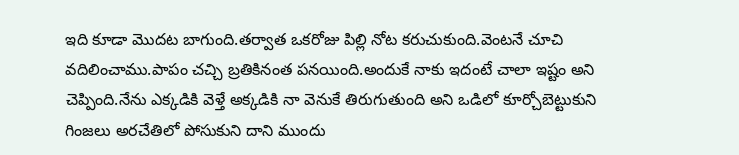ఇది కూడా మొదట బాగుంది.తర్వాత ఒకరోజు పిల్లి నోట కరుచుకుంది.వెంటనే చూచి వదిలించాము.పాపం చచ్చి బ్రతికినంత పనయింది.అందుకే నాకు ఇదంటే చాలా ఇష్టం అని చెప్పింది.నేను ఎక్కడికి వెళ్తే అక్కడికి నా వెనుకే తిరుగుతుంది అని ఒడిలో కూర్చోబెట్టుకుని గింజలు అరచేతిలో పోసుకుని దాని ముందు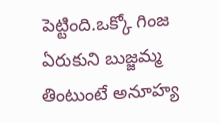పెట్టింది.ఒక్కో గింజ ఏరుకుని బుజ్జమ్మ తింటుంటే అనూహ్య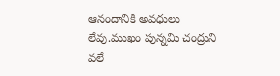ఆనందానికి అవధులు లేవు.ముఖం పున్నమి చంద్రుని వలే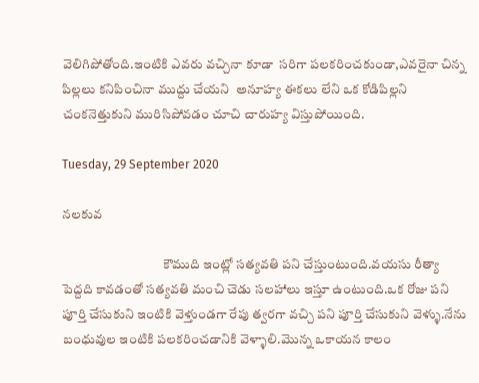వెలిగిపోతోంది.ఇంటికి ఎవరు వచ్చినా కూడా  సరిగా పలకరించకుండా,ఎవరైనా చిన్న పిల్లలు కనిపించినా ముద్దు చేయని  అనూహ్య ఈకలు లేని ఒక కోడిపిల్లని చంకనెత్తుకుని మురిసిపోవడం చూచి చారుహ్య విస్తుపోయింది.

Tuesday, 29 September 2020

నలకువ

                                      కౌముది ఇంట్లో సత్యవతి పని చేస్తుంటుంది.వయసు రీత్యా పెద్దది కావడంతో సత్యవతి మంచి చెడు సలహాలు ఇస్తూ ఉంటుంది.ఒక రోజు పని పూర్తి చేసుకుని ఇంటికి వెళ్తుండగా రేపు త్వరగా వచ్చి పని పూర్తి చేసుకుని వెళ్ళు.నేను బంధువుల ఇంటికి పలకరించడానికి వెళ్ళాలి.మొన్న ఒకాయన కాలం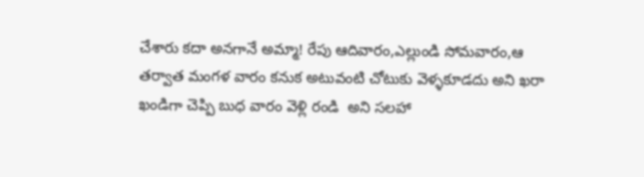చేశారు కదా అనగానే అమ్మా! రేపు ఆదివారం,ఎల్లుండి సోమవారం,ఆ తర్వాత మంగళ వారం కనుక అటువంటి చోటుకు వెళ్ళకూడదు అని ఖరా ఖండిగా చెప్పి బుధ వారం వెళ్లి రండి  అని సలహా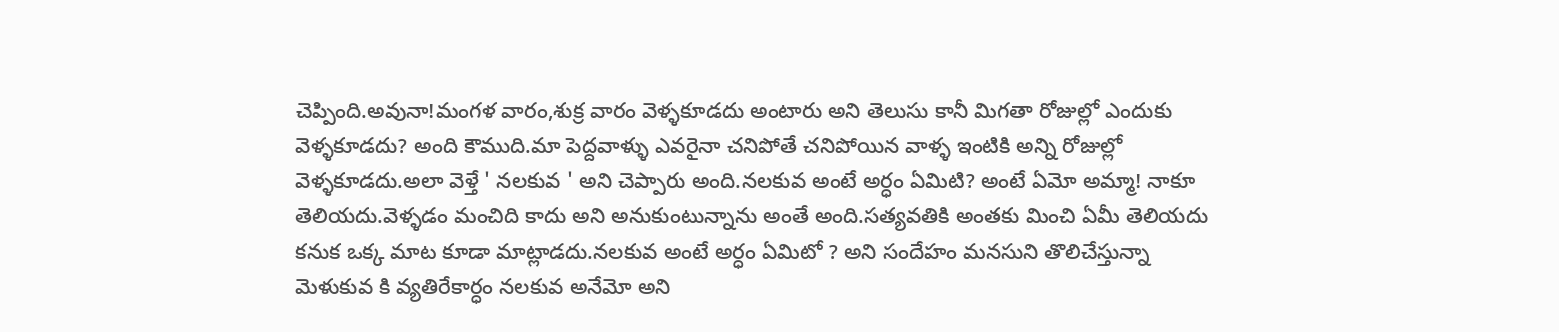చెప్పింది.అవునా!మంగళ వారం,శుక్ర వారం వెళ్ళకూడదు అంటారు అని తెలుసు కానీ మిగతా రోజుల్లో ఎందుకు వెళ్ళకూడదు? అంది కౌముది.మా పెద్దవాళ్ళు ఎవరైనా చనిపోతే చనిపోయిన వాళ్ళ ఇంటికి అన్ని రోజుల్లో వెళ్ళకూడదు.అలా వెళ్తే ' నలకువ ' అని చెప్పారు అంది.నలకువ అంటే అర్ధం ఏమిటి? అంటే ఏమో అమ్మా! నాకూ తెలియదు.వెళ్ళడం మంచిది కాదు అని అనుకుంటున్నాను అంతే అంది.సత్యవతికి అంతకు మించి ఏమీ తెలియదు కనుక ఒక్క మాట కూడా మాట్లాడదు.నలకువ అంటే అర్ధం ఏమిటో ? అని సందేహం మనసుని తొలిచేస్తున్నా మెళుకువ కి వ్యతిరేకార్ధం నలకువ అనేమో అని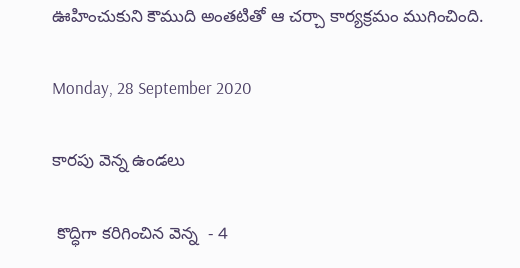ఊహించుకుని కౌముది అంతటితో ఆ చర్చా కార్యక్రమం ముగించింది.

Monday, 28 September 2020

కారపు వెన్న ఉండలు

 కొద్ధిగా కరిగించిన వెన్న  - 4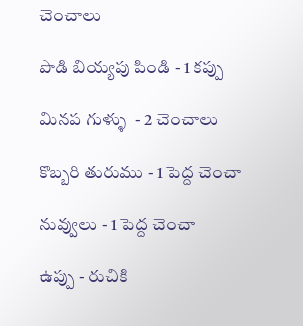చెంచాలు

పొడి బియ్యపు పిండి - 1 కప్పు

మినప గుళ్ళు  - 2 చెంచాలు

కొబ్బరి తురుము - 1 పెద్ద చెంచా

నువ్వులు - 1 పెద్ద చెంచా

ఉప్పు - రుచికి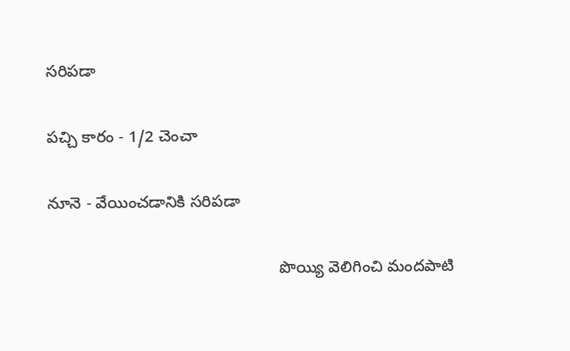సరిపడా

పచ్చి కారం - 1/2 చెంచా

నూనె - వేయించడానికి సరిపడా

                                                   పొయ్యి వెలిగించి మందపాటి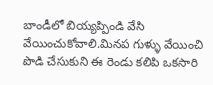బాండీలో బియ్యప్పిండి వేసి వేయించుకోవాలి.మినప గుళ్ళు వేయించి పొడి చేసుకుని ఈ రెండు కలిపి ఒకసారి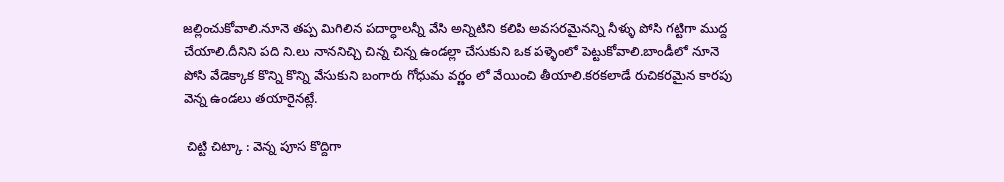జల్లించుకోవాలి.నూనె తప్ప మిగిలిన పదార్ధాలన్నీ వేసి అన్నిటిని కలిపి అవసరమైనన్ని నీళ్ళు పోసి గట్టిగా ముద్ద చేయాలి.దీనిని పది ని.లు నాననిచ్చి చిన్న చిన్న ఉండల్లా చేసుకుని ఒక పళ్ళెంలో పెట్టుకోవాలి.బాండీలో నూనె పోసి వేడెక్కాక కొన్ని కొన్ని వేసుకుని బంగారు గోధుమ వర్ణం లో వేయించి తీయాలి.కరకలాడే రుచికరమైన కారపు వెన్న ఉండలు తయారైనట్లే.

 చిట్టి చిట్కా : వెన్న పూస కొద్దిగా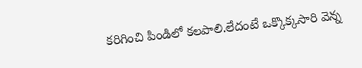కరిగించి పిండిలో కలపాలి.లేదంటే ఒక్కొక్కసారి వెన్న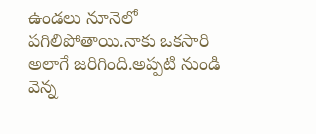ఉండలు నూనెలో పగిలిపోతాయి.నాకు ఒకసారి అలాగే జరిగింది.అప్పటి నుండి వెన్న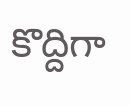కొద్దిగా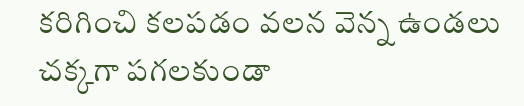కరిగించి కలపడం వలన వెన్న ఉండలు చక్కగా పగలకుండా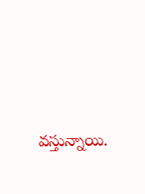వస్తున్నాయి.